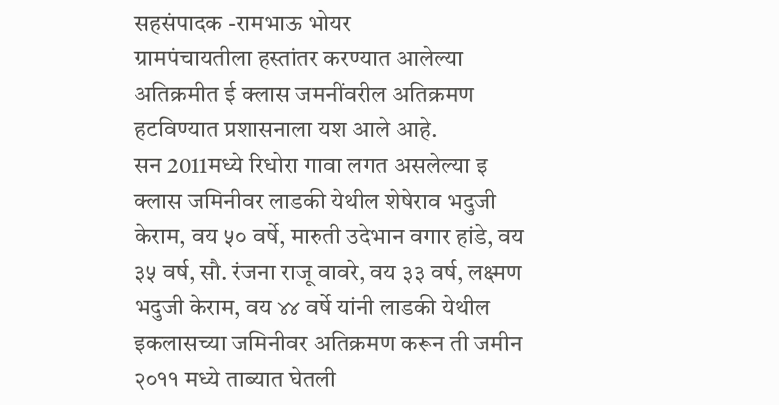सहसंपादक -रामभाऊ भोयर
ग्रामपंचायतीला हस्तांतर करण्यात आलेल्या अतिक्रमीत ई क्लास जमनींवरील अतिक्रमण हटविण्यात प्रशासनाला यश आले आहे.
सन 2011मध्ये रिधोरा गावा लगत असलेल्या इ क्लास जमिनीवर लाडकी येथील शेषेराव भदुजी केराम, वय ५० वर्षे, मारुती उदेभान वगार हांडे, वय ३५ वर्ष, सौ. रंजना राजू वावरे, वय ३३ वर्ष, लक्ष्मण भदुजी केराम, वय ४४ वर्षे यांनी लाडकी येथील इकलासच्या जमिनीवर अतिक्रमण करून ती जमीन २०११ मध्ये ताब्यात घेतली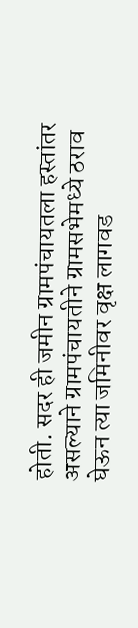होती. सदर ही जमीन ग्रामपंचायतला हस्तांतर असल्याने ग्रामपंचायतीने ग्रामसभेमध्ये ठराव घेऊन त्या जमिनीवर वृक्ष लागवड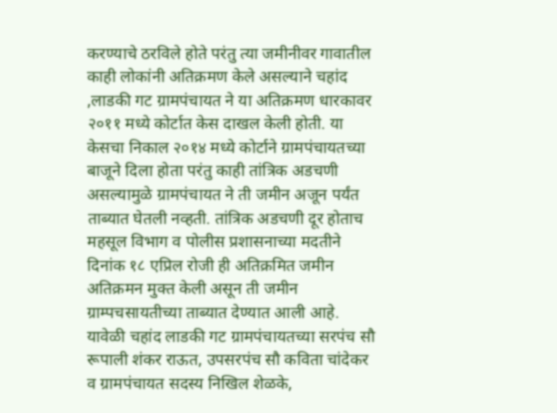करण्याचे ठरविले होते परंतु त्या जमीनीवर गावातील काही लोकांनी अतिक्रमण केले असल्याने चहांद ,लाडकी गट ग्रामपंचायत ने या अतिक्रमण धारकावर २०११ मध्ये कोर्टात केस दाखल केली होती. या केसचा निकाल २०१४ मध्ये कोर्टाने ग्रामपंचायतच्या बाजूने दिला होता परंतु काही तांत्रिक अडचणी असल्यामुळे ग्रामपंचायत ने ती जमीन अजून पर्यंत ताब्यात घेतली नव्हती. तांत्रिक अडचणी दूर होताच महसूल विभाग व पोलीस प्रशासनाच्या मदतीने दिनांक १८ एप्रिल रोजी ही अतिक्रमित जमीन अतिक्रमन मुक्त केली असून ती जमीन ग्राम्पचसायतीच्या ताब्यात देण्यात आली आहे. यावेळी चहांद लाडकी गट ग्रामपंचायतच्या सरपंच सौ रूपाली शंकर राऊत, उपसरपंच सौ कविता चांदेकर व ग्रामपंचायत सदस्य निखिल शेळके,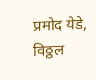प्रमोद येडे, विठ्ठल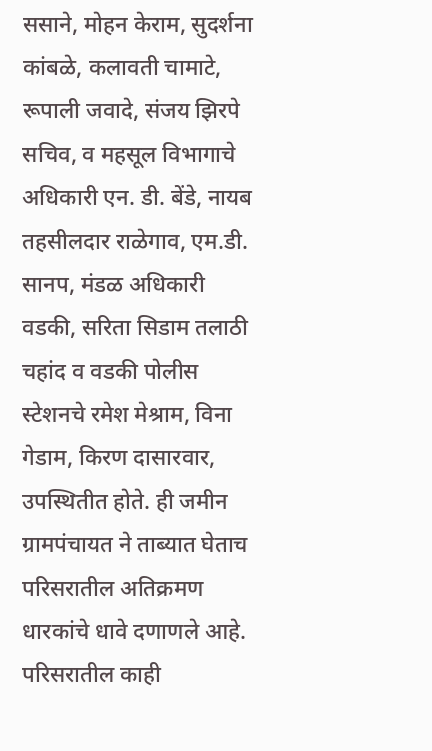ससाने, मोहन केराम, सुदर्शना कांबळे, कलावती चामाटे, रूपाली जवादे, संजय झिरपे सचिव, व महसूल विभागाचे अधिकारी एन. डी. बेंडे, नायब तहसीलदार राळेगाव, एम.डी. सानप, मंडळ अधिकारी वडकी, सरिता सिडाम तलाठी चहांद व वडकी पोलीस स्टेशनचे रमेश मेश्राम, विना गेडाम, किरण दासारवार, उपस्थितीत होते. ही जमीन ग्रामपंचायत ने ताब्यात घेताच परिसरातील अतिक्रमण धारकांचे धावे दणाणले आहे. परिसरातील काही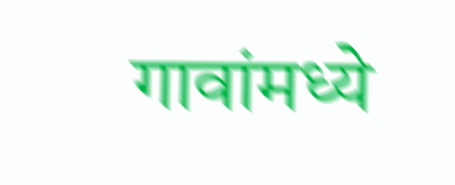गावांमध्ये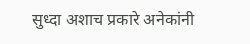सुध्दा अशाच प्रकारे अनेकांनी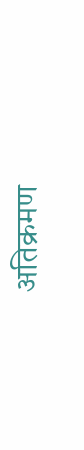अतिक्रमण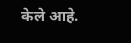केले आहे.